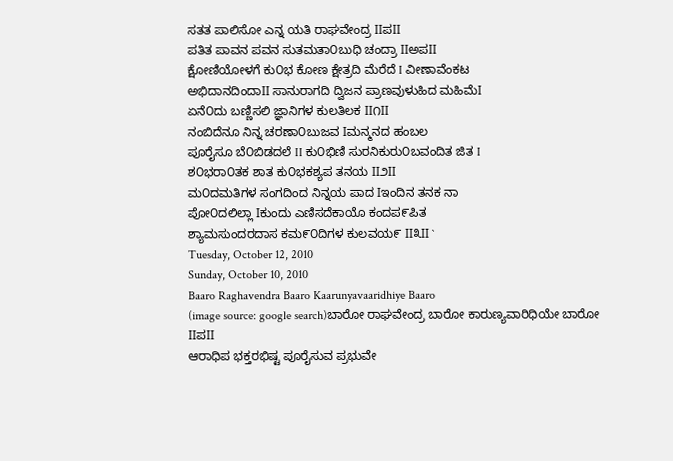ಸತತ ಪಾಲಿಸೋ ಎನ್ನ ಯತಿ ರಾಘವೇಂದ್ರ IIಪII
ಪತಿತ ಪಾವನ ಪವನ ಸುತಮತಾ೦ಬುಧಿ ಚಂದ್ರಾ IIಅಪII
ಕ್ಷೋಣಿಯೋಳಗೆ ಕು೦ಭ ಕೋಣ ಕ್ಷೇತ್ರದಿ ಮೆರೆದೆ I ವೀಣಾವೆಂಕಟ
ಅಭಿದಾನದಿಂದಾII ಸಾನುರಾಗದಿ ದ್ವಿಜನ ಪ್ರಾಣವುಳುಹಿದ ಮಹಿಮೆI
ಏನೆ೦ದು ಬಣ್ಣಿಸಲಿ ಜ್ಞಾನಿಗಳ ಕುಲತಿಲಕ II೧II
ನಂಬಿದೆನೂ ನಿನ್ನ ಚರಣಾ೦ಬುಜವ Iಮನ್ಮನದ ಹಂಬಲ
ಪೂರೈಸೂ ಬೆ೦ಬಿಡದಲೆ II ಕು೦ಭಿಣಿ ಸುರನಿಕುರು೦ಬವಂದಿತ ಜಿತ I
ಶ೦ಭರಾ೦ತಕ ಶಾತ ಕು೦ಭಕಶ್ಯಪ ತನಯ II೨II
ಮ೦ದಮತಿಗಳ ಸಂಗದಿಂದ ನಿನ್ನಯ ಪಾದ Iಇಂದಿನ ತನಕ ನಾ
ಪೋ೦ದಲಿಲ್ಲಾ Iಕುಂದು ಎಣಿಸದೆಕಾಯೊ ಕಂದಪ೯ಪಿತ
ಶ್ಯಾಮಸುಂದರದಾಸ ಕಮ೯೦ದಿಗಳ ಕುಲವಯ೯ II೩II `
Tuesday, October 12, 2010
Sunday, October 10, 2010
Baaro Raghavendra Baaro Kaarunyavaaridhiye Baaro
(image source: google search)ಬಾರೋ ರಾಘವೇಂದ್ರ ಬಾರೋ ಕಾರುಣ್ಯವಾರಿಧಿಯೇ ಬಾರೋ IIಪII
ಆರಾಧಿಪ ಭಕ್ತರಭಿಷ್ಟ ಪೂರೈಸುವ ಪ್ರಭುವೇ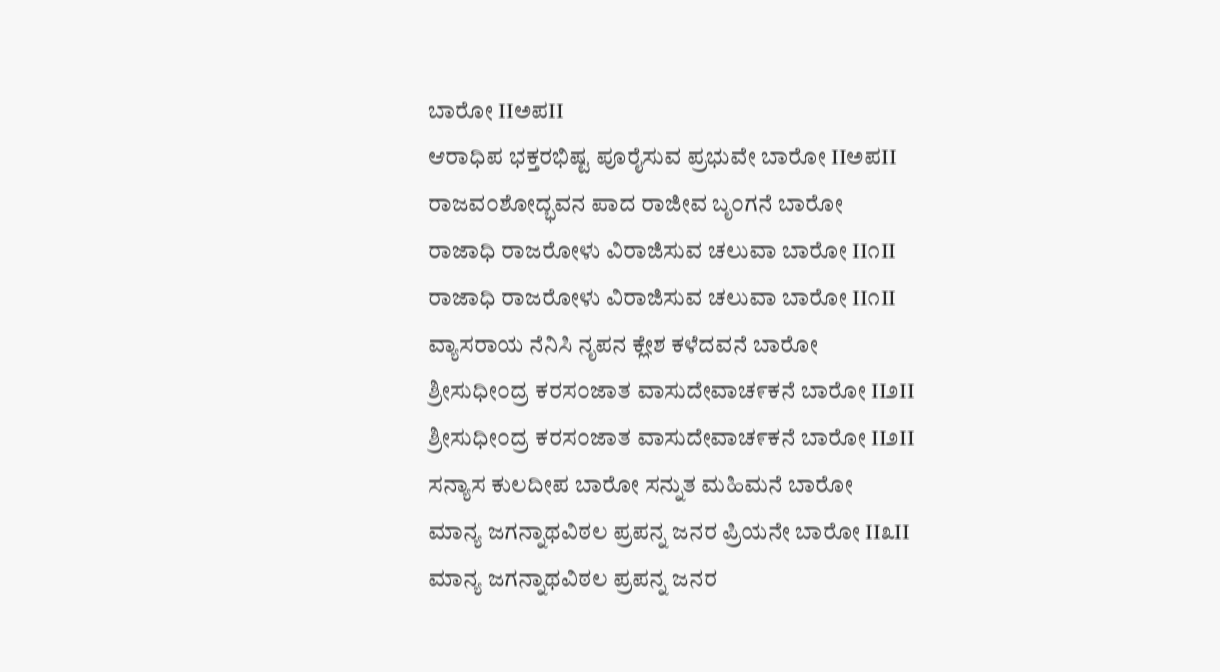ಬಾರೋ IIಅಪII
ಆರಾಧಿಪ ಭಕ್ತರಭಿಷ್ಟ ಪೂರೈಸುವ ಪ್ರಭುವೇ ಬಾರೋ IIಅಪII
ರಾಜವ೦ಶೋದ್ಭವನ ಪಾದ ರಾಜೀವ ಬೃ೦ಗನೆ ಬಾರೋ
ರಾಜಾಧಿ ರಾಜರೋಳು ವಿರಾಜಿಸುವ ಚಲುವಾ ಬಾರೋ II೧II
ರಾಜಾಧಿ ರಾಜರೋಳು ವಿರಾಜಿಸುವ ಚಲುವಾ ಬಾರೋ II೧II
ವ್ಯಾಸರಾಯ ನೆನಿಸಿ ನೃಪನ ಕ್ಲೇಶ ಕಳೆದವನೆ ಬಾರೋ
ಶ್ರೀಸುಧೀ೦ದ್ರ ಕರಸ೦ಜಾತ ವಾಸುದೇವಾಚ೯ಕನೆ ಬಾರೋ II೨II
ಶ್ರೀಸುಧೀ೦ದ್ರ ಕರಸ೦ಜಾತ ವಾಸುದೇವಾಚ೯ಕನೆ ಬಾರೋ II೨II
ಸನ್ಯಾಸ ಕುಲದೀಪ ಬಾರೋ ಸನ್ನುತ ಮಹಿಮನೆ ಬಾರೋ
ಮಾನ್ಯ ಜಗನ್ನಾಥವಿಠಲ ಪ್ರಪನ್ನ ಜನರ ಪ್ರಿಯನೇ ಬಾರೋ II೩II
ಮಾನ್ಯ ಜಗನ್ನಾಥವಿಠಲ ಪ್ರಪನ್ನ ಜನರ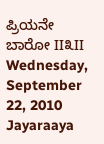ಪ್ರಿಯನೇ ಬಾರೋ II೩II
Wednesday, September 22, 2010
Jayaraaya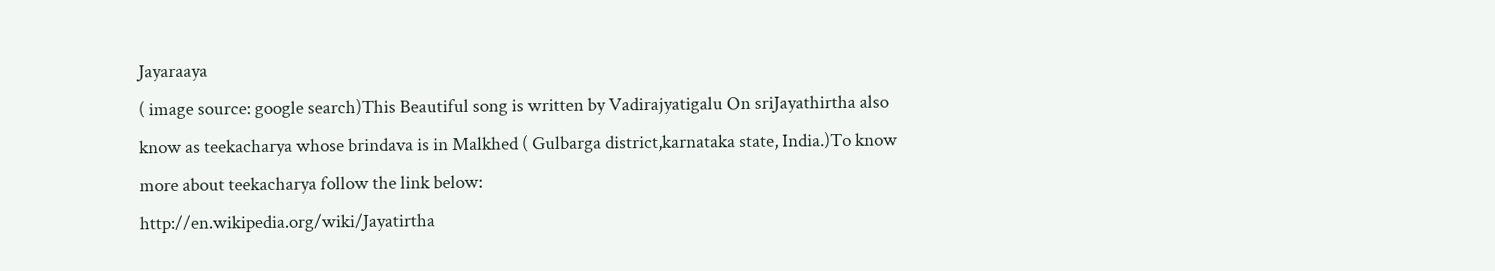Jayaraaya
( image source: google search)This Beautiful song is written by Vadirajyatigalu On sriJayathirtha also know as teekacharya whose brindava is in Malkhed ( Gulbarga district,karnataka state, India.)To know more about teekacharya follow the link below:
http://en.wikipedia.org/wiki/Jayatirtha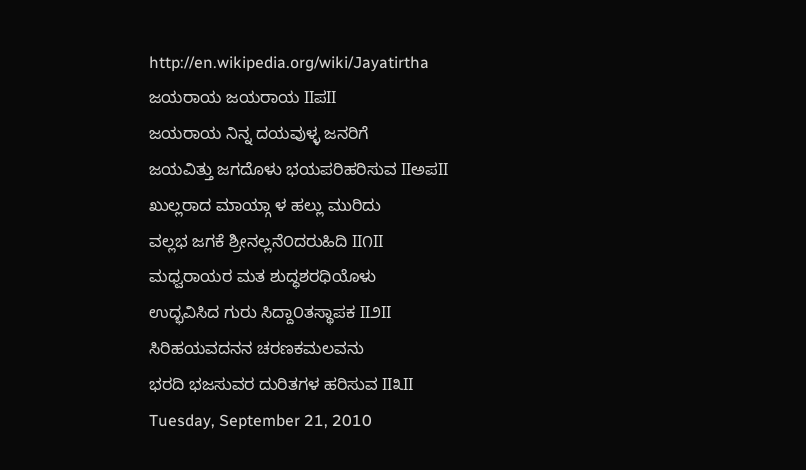http://en.wikipedia.org/wiki/Jayatirtha
ಜಯರಾಯ ಜಯರಾಯ IIಪII
ಜಯರಾಯ ನಿನ್ನ ದಯವುಳ್ಳ ಜನರಿಗೆ
ಜಯವಿತ್ತು ಜಗದೊಳು ಭಯಪರಿಹರಿಸುವ IIಅಪII
ಖುಲ್ಲರಾದ ಮಾಯ್ಗಾ ಳ ಹಲ್ಲು ಮುರಿದು
ವಲ್ಲಭ ಜಗಕೆ ಶ್ರೀನಲ್ಲನೆ೦ದರುಹಿದಿ II೧II
ಮಧ್ವರಾಯರ ಮತ ಶುದ್ಧಶರಧಿಯೊಳು
ಉದ್ಭವಿಸಿದ ಗುರು ಸಿದ್ದಾ೦ತಸ್ಥಾಪಕ II೨II
ಸಿರಿಹಯವದನನ ಚರಣಕಮಲವನು
ಭರದಿ ಭಜಸುವರ ದುರಿತಗಳ ಹರಿಸುವ II೩II
Tuesday, September 21, 2010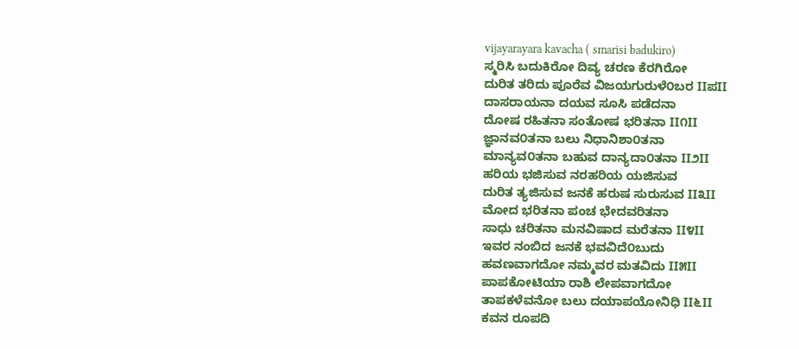vijayarayara kavacha ( smarisi badukiro)
ಸ್ಮರಿಸಿ ಬದುಕಿರೋ ದಿವ್ಯ ಚರಣ ಕೆರಗಿರೋ
ದುರಿತ ತರಿದು ಪೂರೆವ ವಿಜಯಗುರುಳೆ೦ಬರ IIಪII
ದಾಸರಾಯನಾ ದಯವ ಸೂಸಿ ಪಡೆದನಾ
ದೋಷ ರಹಿತನಾ ಸಂತೋಷ ಭರಿತನಾ II೧II
ಜ್ಞಾನವ೦ತನಾ ಬಲು ನಿಧಾನಿಶಾ೦ತನಾ
ಮಾನ್ಯವ೦ತನಾ ಬಹುವ ದಾನ್ಯದಾ೦ತನಾ II೨II
ಹರಿಯ ಭಜಿಸುವ ನರಹರಿಯ ಯಜಿಸುವ
ದುರಿತ ತ್ಯಜಿಸುವ ಜನಕೆ ಹರುಷ ಸುರುಸುವ II೩II
ಮೋದ ಭರಿತನಾ ಪಂಚ ಭೇದವರಿತನಾ
ಸಾಧು ಚರಿತನಾ ಮನವಿಷಾದ ಮರೆತನಾ II೪II
ಇವರ ನಂಬಿದ ಜನಕೆ ಭವವಿದೆ೦ಬುದು
ಹವಣವಾಗದೋ ನಮ್ಮವರ ಮತವಿದು II೫II
ಪಾಪಕೋಟಿಯಾ ರಾಶಿ ಲೇಪವಾಗದೋ
ತಾಪಕಳೆವನೋ ಬಲು ದಯಾಪಯೋನಿಧಿ II೬II
ಕವನ ರೂಪದಿ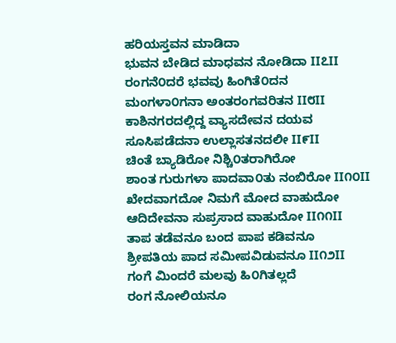ಹರಿಯಸ್ತವನ ಮಾಡಿದಾ
ಭುವನ ಬೇಡಿದ ಮಾಧವನ ನೋಡಿದಾ II೭II
ರಂಗನೆ೦ದರೆ ಭವವು ಹಿಂಗಿತೆ೦ದನ
ಮಂಗಳಾ೦ಗನಾ ಅಂತರಂಗವರಿತನ II೮II
ಕಾಶಿನಗರದಲ್ಲಿದ್ದ ವ್ಯಾಸದೇವನ ದಯವ
ಸೂಸಿಪಡೆದನಾ ಉಲ್ಲಾಸತನದಲೀ II೯II
ಚಿಂತೆ ಬ್ಯಾಡಿರೋ ನಿಶ್ಚಿ೦ತರಾಗಿರೋ
ಶಾಂತ ಗುರುಗಳಾ ಪಾದವಾ೦ತು ನಂಬಿರೋ II೧೦II
ಖೇದವಾಗದೋ ನಿಮಗೆ ಮೋದ ವಾಹುದೋ
ಆದಿದೇವನಾ ಸುಪ್ರಸಾದ ವಾಹುದೋ II೧೧II
ತಾಪ ತಡೆವನೂ ಬಂದ ಪಾಪ ಕಡಿವನೂ
ಶ್ರೀಪತಿಯ ಪಾದ ಸಮೀಪವಿಡುವನೂ II೧೨II
ಗಂಗೆ ಮಿಂದರೆ ಮಲವು ಹಿ೦ಗಿತಲ್ಲದೆ
ರಂಗ ನೋಲಿಯನೂ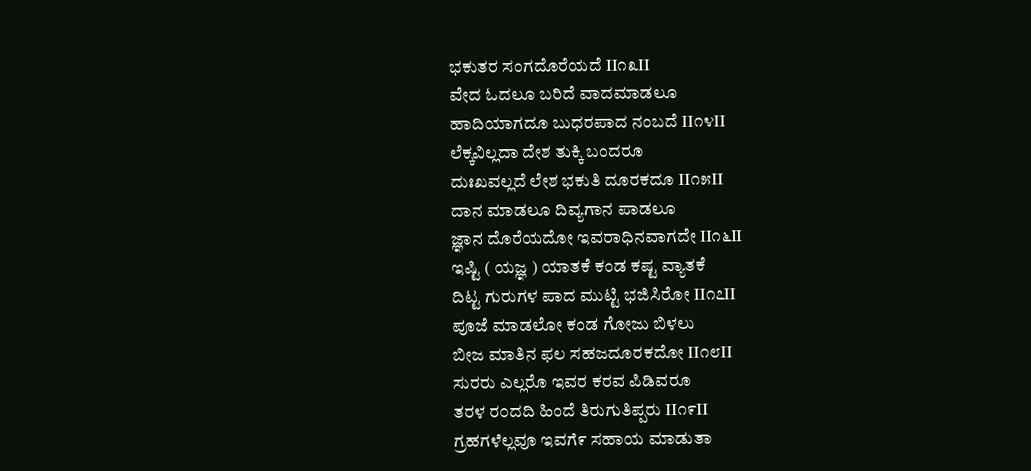ಭಕುತರ ಸಂಗದೊರೆಯದೆ II೧೩II
ವೇದ ಓದಲೂ ಬರಿದೆ ವಾದಮಾಡಲೂ
ಹಾದಿಯಾಗದೂ ಬುಧರಪಾದ ನಂಬದೆ II೧೪II
ಲೆಕ್ಕವಿಲ್ಲದಾ ದೇಶ ತುಕ್ಕಿ ಬಂದರೂ
ದುಃಖವಲ್ಲದೆ ಲೇಶ ಭಕುತಿ ದೂರಕದೂ II೧೫II
ದಾನ ಮಾಡಲೂ ದಿವ್ಯಗಾನ ಪಾಡಲೂ
ಜ್ಞಾನ ದೊರೆಯದೋ ಇವರಾಧಿನವಾಗದೇ II೧೬II
ಇಷ್ಟಿ ( ಯಜ್ಞ ) ಯಾತಕೆ ಕಂಡ ಕಷ್ಟ ವ್ಯಾತಕೆ
ದಿಟ್ಟ ಗುರುಗಳ ಪಾದ ಮುಟ್ಟಿ ಭಜಿಸಿರೋ II೧೭II
ಪೂಜೆ ಮಾಡಲೋ ಕಂಡ ಗೋಜು ಬಿಳಲು
ಬೀಜ ಮಾತಿನ ಫಲ ಸಹಜದೂರಕದೋ II೧೮II
ಸುರರು ಎಲ್ಲರೊ ಇವರ ಕರವ ಪಿಡಿವರೂ
ತರಳ ರ೦ದದಿ ಹಿಂದೆ ತಿರುಗುತಿಪ್ಪರು II೧೯II
ಗ್ರಹಗಳೆಲ್ಲವೂ ಇವಗೆ೯ ಸಹಾಯ ಮಾಡುತಾ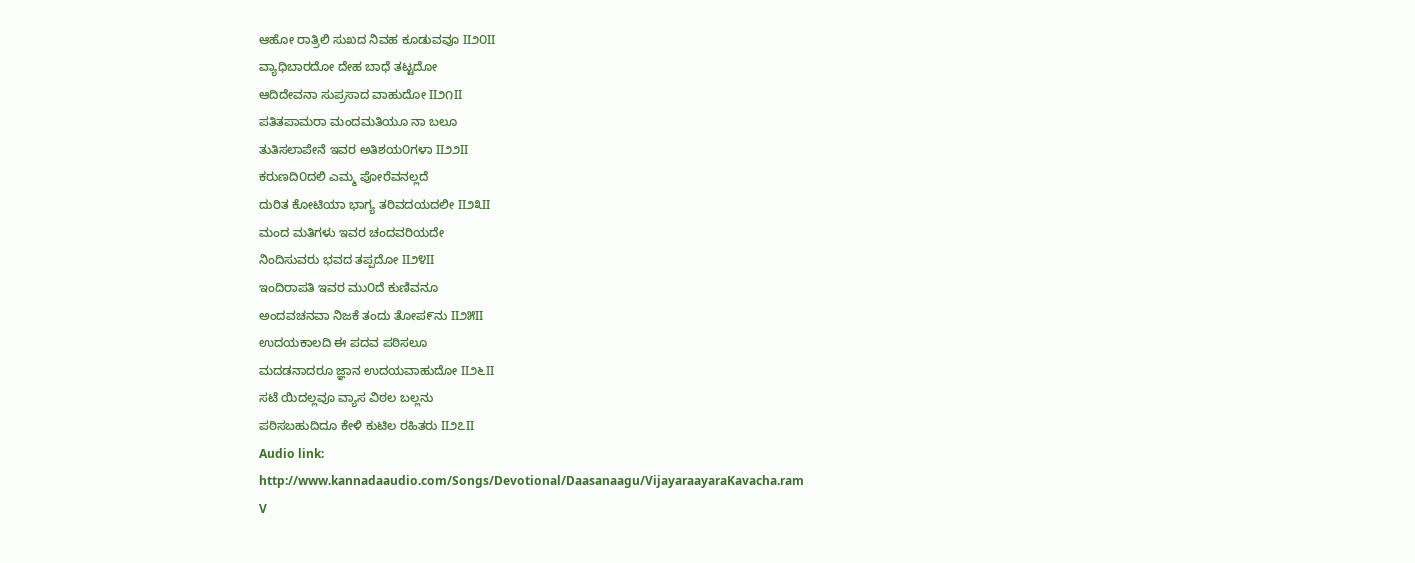ಆಹೋ ರಾತ್ರಿಲಿ ಸುಖದ ನಿವಹ ಕೂಡುವವೂ II೨೦II
ವ್ಯಾಧಿಬಾರದೋ ದೇಹ ಬಾಧೆ ತಟ್ಟದೋ
ಆದಿದೇವನಾ ಸುಪ್ರಸಾದ ವಾಹುದೋ II೨೧II
ಪತಿತಪಾಮರಾ ಮಂದಮತಿಯೂ ನಾ ಬಲೂ
ತುತಿಸಲಾಪೇನೆ ಇವರ ಅತಿಶಯ೦ಗಳಾ II೨೨II
ಕರುಣದಿ೦ದಲಿ ಎಮ್ಮ ಪೋರೆವನಲ್ಲದೆ
ದುರಿತ ಕೋಟಿಯಾ ಭಾಗ್ಯ ತರಿವದಯದಲೀ II೨೩II
ಮಂದ ಮತಿಗಳು ಇವರ ಚಂದವರಿಯದೇ
ನಿಂದಿಸುವರು ಭವದ ತಪ್ಪದೋ II೨೪II
ಇಂದಿರಾಪತಿ ಇವರ ಮು೦ದೆ ಕುಣಿವನೂ
ಅಂದವಚನವಾ ನಿಜಕೆ ತಂದು ತೋಪ೯ನು II೨೫II
ಉದಯಕಾಲದಿ ಈ ಪದವ ಪಠಿಸಲೂ
ಮದಡನಾದರೂ ಜ್ಞಾನ ಉದಯವಾಹುದೋ II೨೬II
ಸಟೆ ಯಿದಲ್ಲವೂ ವ್ಯಾಸ ವಿಠಲ ಬಲ್ಲನು
ಪಠಿಸಬಹುದಿದೂ ಕೇಳಿ ಕುಟಿಲ ರಹಿತರು II೨೭II
Audio link:
http://www.kannadaaudio.com/Songs/Devotional/Daasanaagu/VijayaraayaraKavacha.ram
V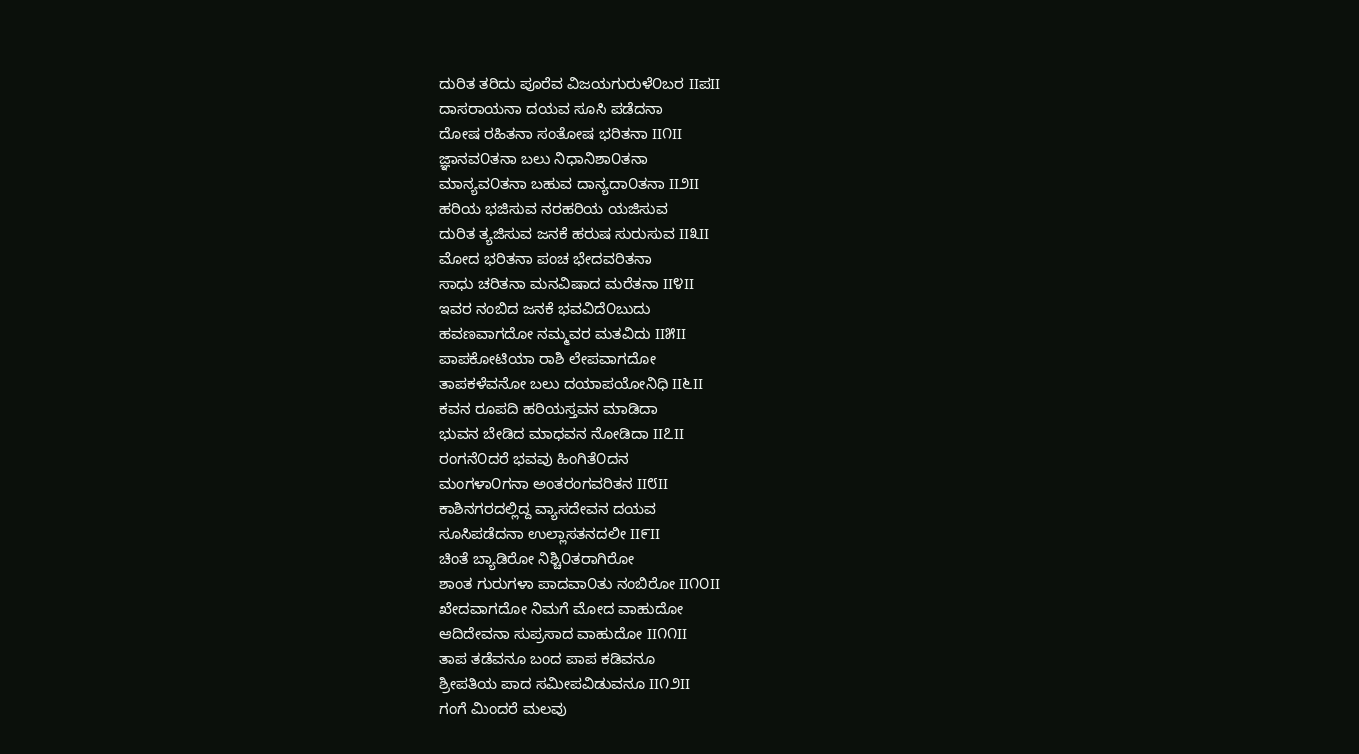ದುರಿತ ತರಿದು ಪೂರೆವ ವಿಜಯಗುರುಳೆ೦ಬರ IIಪII
ದಾಸರಾಯನಾ ದಯವ ಸೂಸಿ ಪಡೆದನಾ
ದೋಷ ರಹಿತನಾ ಸಂತೋಷ ಭರಿತನಾ II೧II
ಜ್ಞಾನವ೦ತನಾ ಬಲು ನಿಧಾನಿಶಾ೦ತನಾ
ಮಾನ್ಯವ೦ತನಾ ಬಹುವ ದಾನ್ಯದಾ೦ತನಾ II೨II
ಹರಿಯ ಭಜಿಸುವ ನರಹರಿಯ ಯಜಿಸುವ
ದುರಿತ ತ್ಯಜಿಸುವ ಜನಕೆ ಹರುಷ ಸುರುಸುವ II೩II
ಮೋದ ಭರಿತನಾ ಪಂಚ ಭೇದವರಿತನಾ
ಸಾಧು ಚರಿತನಾ ಮನವಿಷಾದ ಮರೆತನಾ II೪II
ಇವರ ನಂಬಿದ ಜನಕೆ ಭವವಿದೆ೦ಬುದು
ಹವಣವಾಗದೋ ನಮ್ಮವರ ಮತವಿದು II೫II
ಪಾಪಕೋಟಿಯಾ ರಾಶಿ ಲೇಪವಾಗದೋ
ತಾಪಕಳೆವನೋ ಬಲು ದಯಾಪಯೋನಿಧಿ II೬II
ಕವನ ರೂಪದಿ ಹರಿಯಸ್ತವನ ಮಾಡಿದಾ
ಭುವನ ಬೇಡಿದ ಮಾಧವನ ನೋಡಿದಾ II೭II
ರಂಗನೆ೦ದರೆ ಭವವು ಹಿಂಗಿತೆ೦ದನ
ಮಂಗಳಾ೦ಗನಾ ಅಂತರಂಗವರಿತನ II೮II
ಕಾಶಿನಗರದಲ್ಲಿದ್ದ ವ್ಯಾಸದೇವನ ದಯವ
ಸೂಸಿಪಡೆದನಾ ಉಲ್ಲಾಸತನದಲೀ II೯II
ಚಿಂತೆ ಬ್ಯಾಡಿರೋ ನಿಶ್ಚಿ೦ತರಾಗಿರೋ
ಶಾಂತ ಗುರುಗಳಾ ಪಾದವಾ೦ತು ನಂಬಿರೋ II೧೦II
ಖೇದವಾಗದೋ ನಿಮಗೆ ಮೋದ ವಾಹುದೋ
ಆದಿದೇವನಾ ಸುಪ್ರಸಾದ ವಾಹುದೋ II೧೧II
ತಾಪ ತಡೆವನೂ ಬಂದ ಪಾಪ ಕಡಿವನೂ
ಶ್ರೀಪತಿಯ ಪಾದ ಸಮೀಪವಿಡುವನೂ II೧೨II
ಗಂಗೆ ಮಿಂದರೆ ಮಲವು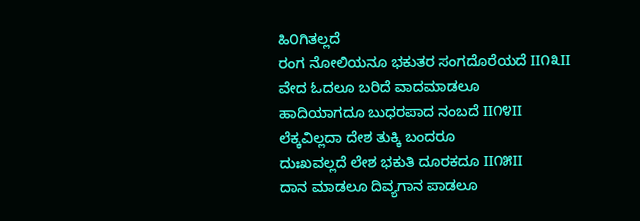ಹಿ೦ಗಿತಲ್ಲದೆ
ರಂಗ ನೋಲಿಯನೂ ಭಕುತರ ಸಂಗದೊರೆಯದೆ II೧೩II
ವೇದ ಓದಲೂ ಬರಿದೆ ವಾದಮಾಡಲೂ
ಹಾದಿಯಾಗದೂ ಬುಧರಪಾದ ನಂಬದೆ II೧೪II
ಲೆಕ್ಕವಿಲ್ಲದಾ ದೇಶ ತುಕ್ಕಿ ಬಂದರೂ
ದುಃಖವಲ್ಲದೆ ಲೇಶ ಭಕುತಿ ದೂರಕದೂ II೧೫II
ದಾನ ಮಾಡಲೂ ದಿವ್ಯಗಾನ ಪಾಡಲೂ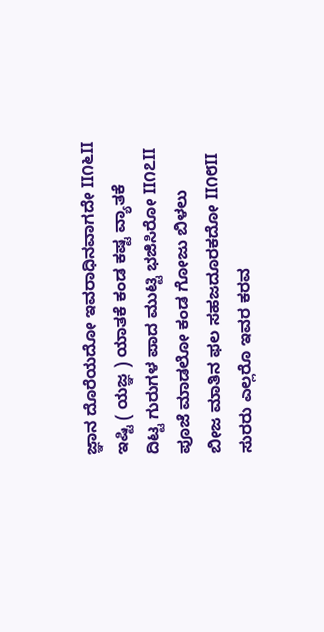ಜ್ಞಾನ ದೊರೆಯದೋ ಇವರಾಧಿನವಾಗದೇ II೧೬II
ಇಷ್ಟಿ ( ಯಜ್ಞ ) ಯಾತಕೆ ಕಂಡ ಕಷ್ಟ ವ್ಯಾತಕೆ
ದಿಟ್ಟ ಗುರುಗಳ ಪಾದ ಮುಟ್ಟಿ ಭಜಿಸಿರೋ II೧೭II
ಪೂಜೆ ಮಾಡಲೋ ಕಂಡ ಗೋಜು ಬಿಳಲು
ಬೀಜ ಮಾತಿನ ಫಲ ಸಹಜದೂರಕದೋ II೧೮II
ಸುರರು ಎಲ್ಲರೊ ಇವರ ಕರವ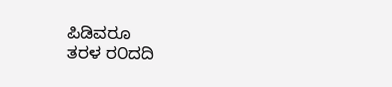ಪಿಡಿವರೂ
ತರಳ ರ೦ದದಿ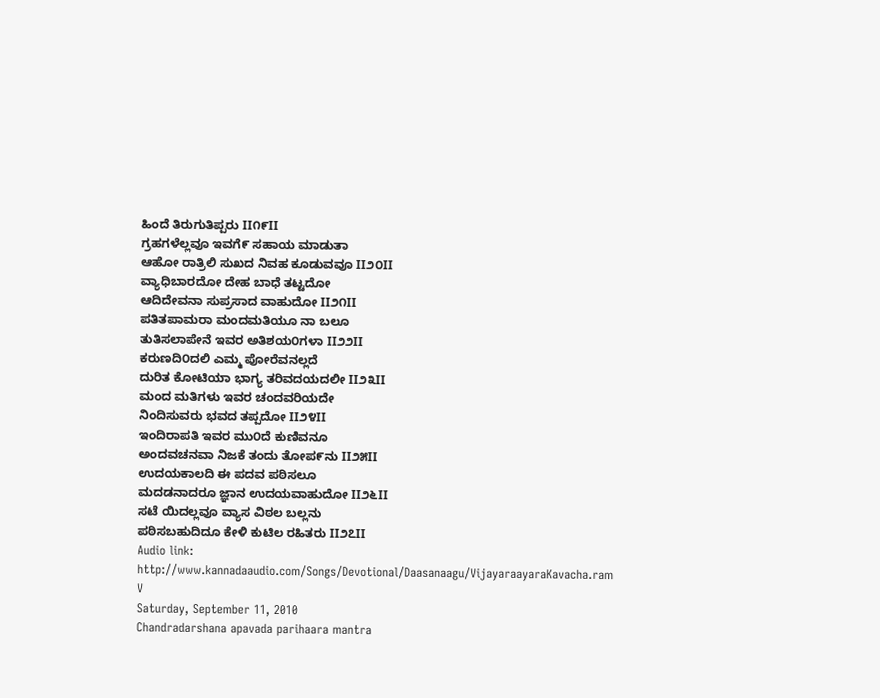ಹಿಂದೆ ತಿರುಗುತಿಪ್ಪರು II೧೯II
ಗ್ರಹಗಳೆಲ್ಲವೂ ಇವಗೆ೯ ಸಹಾಯ ಮಾಡುತಾ
ಆಹೋ ರಾತ್ರಿಲಿ ಸುಖದ ನಿವಹ ಕೂಡುವವೂ II೨೦II
ವ್ಯಾಧಿಬಾರದೋ ದೇಹ ಬಾಧೆ ತಟ್ಟದೋ
ಆದಿದೇವನಾ ಸುಪ್ರಸಾದ ವಾಹುದೋ II೨೧II
ಪತಿತಪಾಮರಾ ಮಂದಮತಿಯೂ ನಾ ಬಲೂ
ತುತಿಸಲಾಪೇನೆ ಇವರ ಅತಿಶಯ೦ಗಳಾ II೨೨II
ಕರುಣದಿ೦ದಲಿ ಎಮ್ಮ ಪೋರೆವನಲ್ಲದೆ
ದುರಿತ ಕೋಟಿಯಾ ಭಾಗ್ಯ ತರಿವದಯದಲೀ II೨೩II
ಮಂದ ಮತಿಗಳು ಇವರ ಚಂದವರಿಯದೇ
ನಿಂದಿಸುವರು ಭವದ ತಪ್ಪದೋ II೨೪II
ಇಂದಿರಾಪತಿ ಇವರ ಮು೦ದೆ ಕುಣಿವನೂ
ಅಂದವಚನವಾ ನಿಜಕೆ ತಂದು ತೋಪ೯ನು II೨೫II
ಉದಯಕಾಲದಿ ಈ ಪದವ ಪಠಿಸಲೂ
ಮದಡನಾದರೂ ಜ್ಞಾನ ಉದಯವಾಹುದೋ II೨೬II
ಸಟೆ ಯಿದಲ್ಲವೂ ವ್ಯಾಸ ವಿಠಲ ಬಲ್ಲನು
ಪಠಿಸಬಹುದಿದೂ ಕೇಳಿ ಕುಟಿಲ ರಹಿತರು II೨೭II
Audio link:
http://www.kannadaaudio.com/Songs/Devotional/Daasanaagu/VijayaraayaraKavacha.ram
V
Saturday, September 11, 2010
Chandradarshana apavada parihaara mantra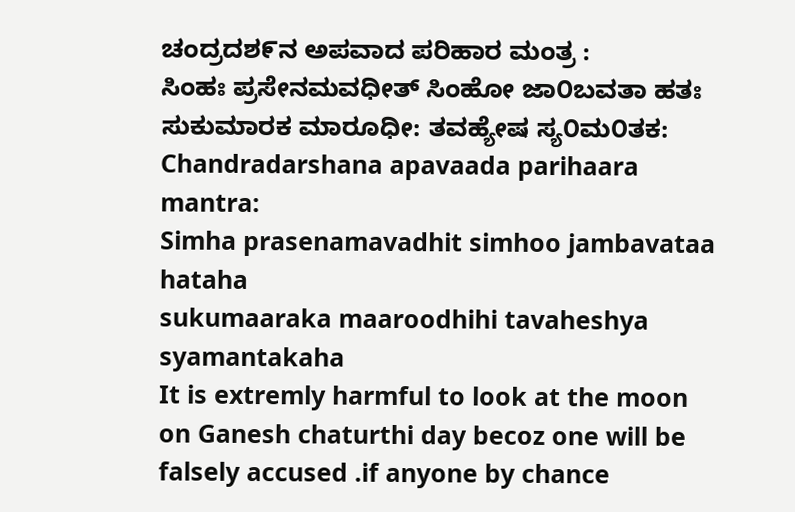ಚಂದ್ರದಶ೯ನ ಅಪವಾದ ಪರಿಹಾರ ಮಂತ್ರ :
ಸಿಂಹಃ ಪ್ರಸೇನಮವಧೀತ್ ಸಿಂಹೋ ಜಾ೦ಬವತಾ ಹತಃ
ಸುಕುಮಾರಕ ಮಾರೂಧೀ: ತವಹ್ಯೇಷ ಸ್ಯ೦ಮ೦ತಕ:
Chandradarshana apavaada parihaara mantra:
Simha prasenamavadhit simhoo jambavataa hataha
sukumaaraka maaroodhihi tavaheshya syamantakaha
It is extremly harmful to look at the moon on Ganesh chaturthi day becoz one will be falsely accused .if anyone by chance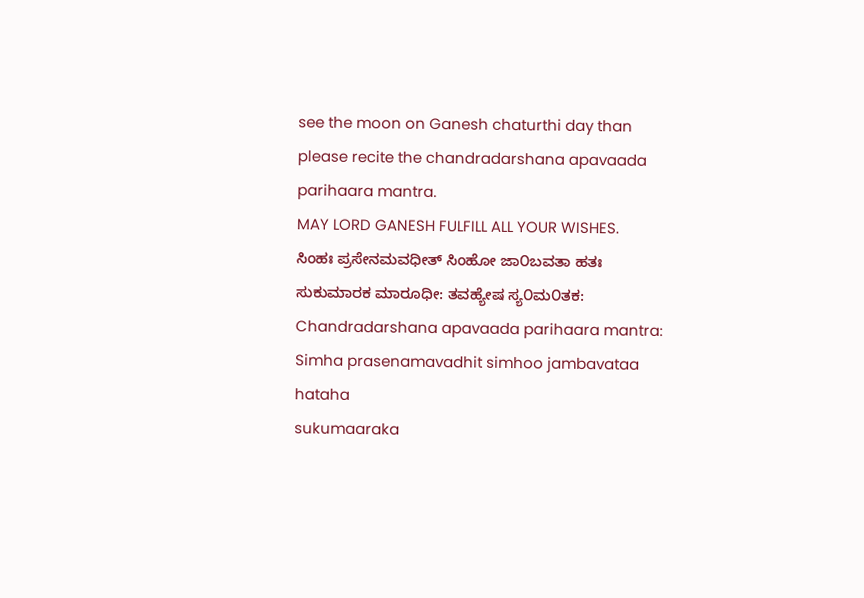see the moon on Ganesh chaturthi day than please recite the chandradarshana apavaada parihaara mantra.
MAY LORD GANESH FULFILL ALL YOUR WISHES.
ಸಿಂಹಃ ಪ್ರಸೇನಮವಧೀತ್ ಸಿಂಹೋ ಜಾ೦ಬವತಾ ಹತಃ
ಸುಕುಮಾರಕ ಮಾರೂಧೀ: ತವಹ್ಯೇಷ ಸ್ಯ೦ಮ೦ತಕ:
Chandradarshana apavaada parihaara mantra:
Simha prasenamavadhit simhoo jambavataa hataha
sukumaaraka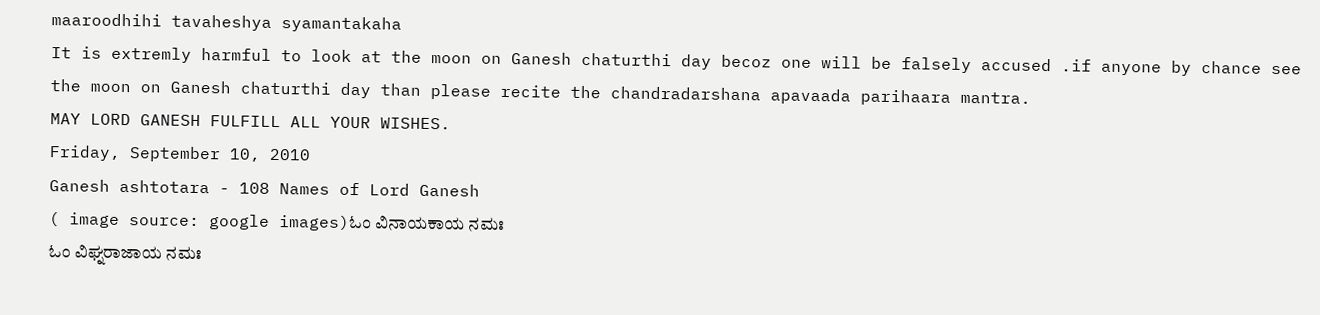maaroodhihi tavaheshya syamantakaha
It is extremly harmful to look at the moon on Ganesh chaturthi day becoz one will be falsely accused .if anyone by chance see the moon on Ganesh chaturthi day than please recite the chandradarshana apavaada parihaara mantra.
MAY LORD GANESH FULFILL ALL YOUR WISHES.
Friday, September 10, 2010
Ganesh ashtotara - 108 Names of Lord Ganesh
( image source: google images)ಓಂ ವಿನಾಯಕಾಯ ನಮಃ
ಓಂ ವಿಘ್ನರಾಜಾಯ ನಮಃ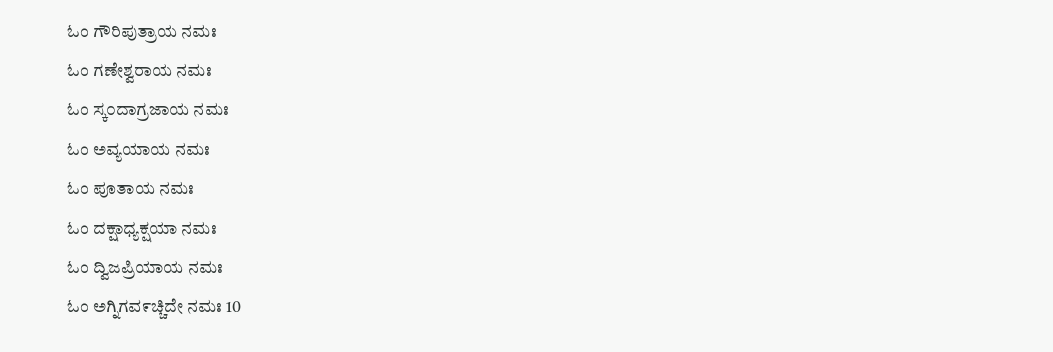ಓಂ ಗೌರಿಪುತ್ರಾಯ ನಮಃ
ಓಂ ಗಣೇಶ್ವರಾಯ ನಮಃ
ಓಂ ಸ್ಕ೦ದಾಗ್ರಜಾಯ ನಮಃ
ಓಂ ಅವ್ಯಯಾಯ ನಮಃ
ಓಂ ಪೂತಾಯ ನಮಃ
ಓಂ ದಕ್ಷಾಧ್ಯಕ್ಷಯಾ ನಮಃ
ಓಂ ದ್ವಿಜಪ್ರಿಯಾಯ ನಮಃ
ಓಂ ಅಗ್ನಿಗವ೯ಚ್ಚಿದೇ ನಮಃ 10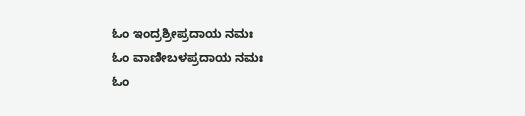ಓಂ ಇಂದ್ರಶ್ರೀಪ್ರದಾಯ ನಮಃ
ಓಂ ವಾಣೀಬಳಪ್ರದಾಯ ನಮಃ
ಓಂ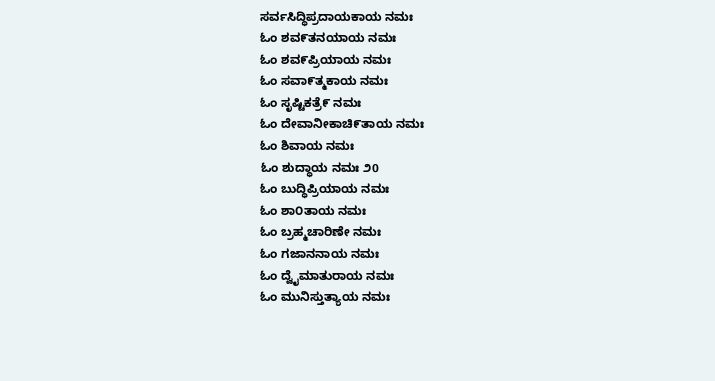ಸರ್ವಸಿದ್ಧಿಪ್ರದಾಯಕಾಯ ನಮಃ
ಓಂ ಶವ೯ತನಯಾಯ ನಮಃ
ಓಂ ಶವ೯ಪ್ರಿಯಾಯ ನಮಃ
ಓಂ ಸವಾ೯ತ್ಮಕಾಯ ನಮಃ
ಓಂ ಸೃಷ್ಟಿಕತ್ರೆ೯ ನಮಃ
ಓಂ ದೇವಾನೀಕಾಚಿ೯ತಾಯ ನಮಃ
ಓಂ ಶಿವಾಯ ನಮಃ
ಓಂ ಶುದ್ಧಾಯ ನಮಃ ೨0
ಓಂ ಬುದ್ಧಿಪ್ರಿಯಾಯ ನಮಃ
ಓಂ ಶಾ೦ತಾಯ ನಮಃ
ಓಂ ಬ್ರಹ್ಮಚಾರಿಣೇ ನಮಃ
ಓಂ ಗಜಾನನಾಯ ನಮಃ
ಓಂ ದ್ವೈಮಾತುರಾಯ ನಮಃ
ಓಂ ಮುನಿಸ್ತುತ್ಯಾಯ ನಮಃ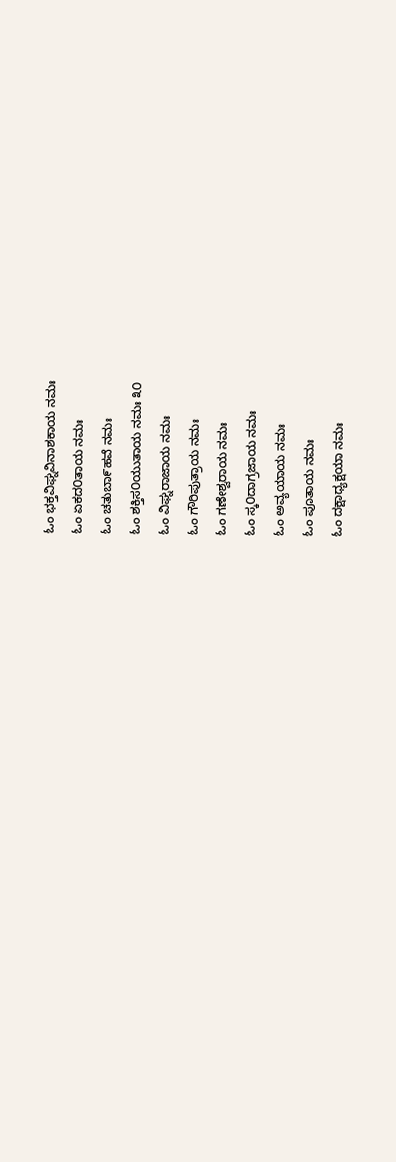ಓಂ ಭಕ್ತವಿಘ್ನವಿನಾಶಕಾಯ ನಮಃ
ಓಂ ಏಕದ೦ತಾಯ ನಮಃ
ಓಂ ಚತುಬಾ೯ಹವೆ ನಮಃ
ಓಂ ಶಕ್ತಿಸ೦ಯುತಾಯ ನಮಃ ೩೦
ಓಂ ವಿಘ್ನರಾಜಾಯ ನಮಃ
ಓಂ ಗೌರಿಪುತ್ರಾಯ ನಮಃ
ಓಂ ಗಣೇಶ್ವರಾಯ ನಮಃ
ಓಂ ಸ್ಕ೦ದಾಗ್ರಜಾಯ ನಮಃ
ಓಂ ಅವ್ಯಯಾಯ ನಮಃ
ಓಂ ಪೂತಾಯ ನಮಃ
ಓಂ ದಕ್ಷಾಧ್ಯಕ್ಷಯಾ ನಮಃ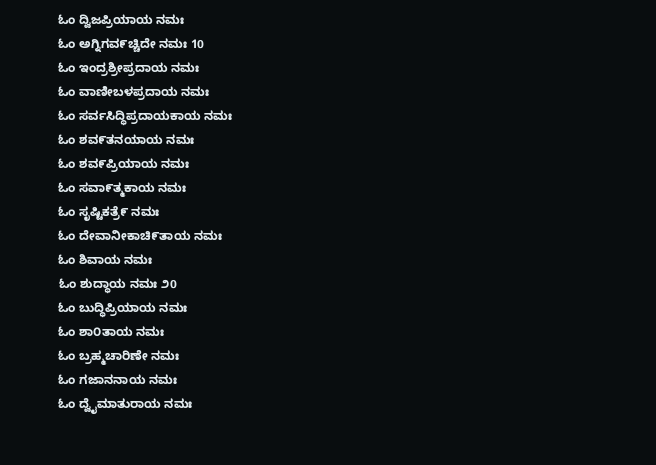ಓಂ ದ್ವಿಜಪ್ರಿಯಾಯ ನಮಃ
ಓಂ ಅಗ್ನಿಗವ೯ಚ್ಚಿದೇ ನಮಃ 10
ಓಂ ಇಂದ್ರಶ್ರೀಪ್ರದಾಯ ನಮಃ
ಓಂ ವಾಣೀಬಳಪ್ರದಾಯ ನಮಃ
ಓಂ ಸರ್ವಸಿದ್ಧಿಪ್ರದಾಯಕಾಯ ನಮಃ
ಓಂ ಶವ೯ತನಯಾಯ ನಮಃ
ಓಂ ಶವ೯ಪ್ರಿಯಾಯ ನಮಃ
ಓಂ ಸವಾ೯ತ್ಮಕಾಯ ನಮಃ
ಓಂ ಸೃಷ್ಟಿಕತ್ರೆ೯ ನಮಃ
ಓಂ ದೇವಾನೀಕಾಚಿ೯ತಾಯ ನಮಃ
ಓಂ ಶಿವಾಯ ನಮಃ
ಓಂ ಶುದ್ಧಾಯ ನಮಃ ೨0
ಓಂ ಬುದ್ಧಿಪ್ರಿಯಾಯ ನಮಃ
ಓಂ ಶಾ೦ತಾಯ ನಮಃ
ಓಂ ಬ್ರಹ್ಮಚಾರಿಣೇ ನಮಃ
ಓಂ ಗಜಾನನಾಯ ನಮಃ
ಓಂ ದ್ವೈಮಾತುರಾಯ ನಮಃ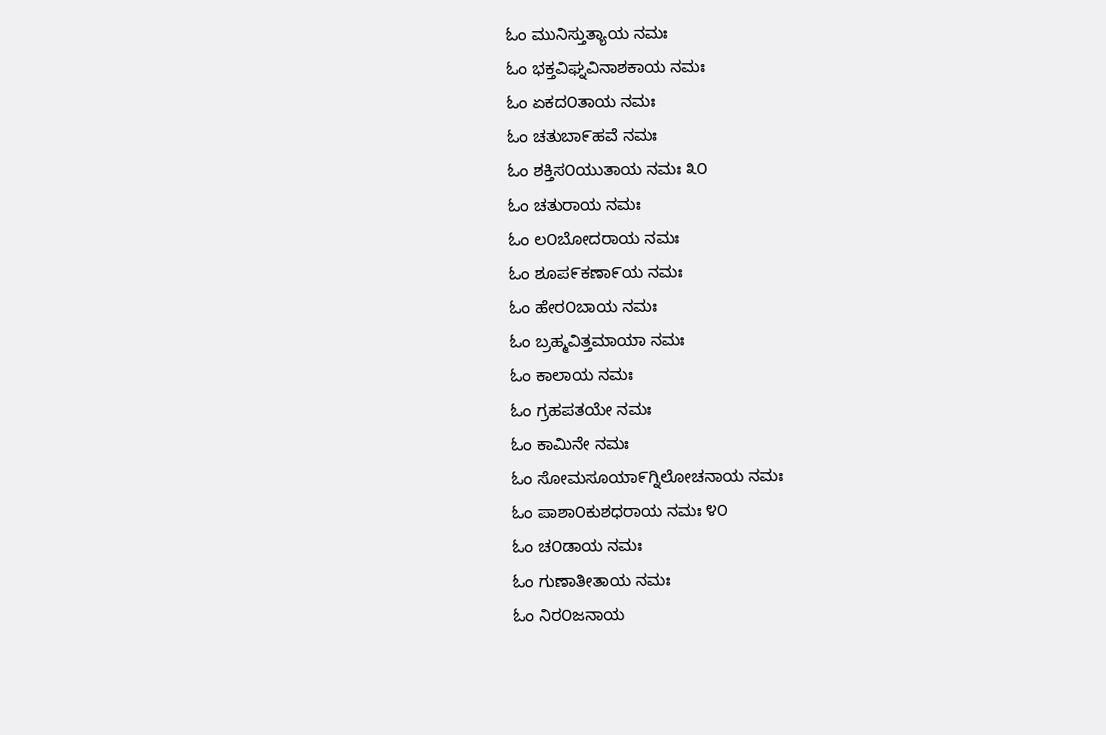ಓಂ ಮುನಿಸ್ತುತ್ಯಾಯ ನಮಃ
ಓಂ ಭಕ್ತವಿಘ್ನವಿನಾಶಕಾಯ ನಮಃ
ಓಂ ಏಕದ೦ತಾಯ ನಮಃ
ಓಂ ಚತುಬಾ೯ಹವೆ ನಮಃ
ಓಂ ಶಕ್ತಿಸ೦ಯುತಾಯ ನಮಃ ೩೦
ಓಂ ಚತುರಾಯ ನಮಃ
ಓಂ ಲ೦ಬೋದರಾಯ ನಮಃ
ಓಂ ಶೂಪ೯ಕಣಾ೯ಯ ನಮಃ
ಓಂ ಹೇರ೦ಬಾಯ ನಮಃ
ಓಂ ಬ್ರಹ್ಮವಿತ್ತಮಾಯಾ ನಮಃ
ಓಂ ಕಾಲಾಯ ನಮಃ
ಓಂ ಗ್ರಹಪತಯೇ ನಮಃ
ಓಂ ಕಾಮಿನೇ ನಮಃ
ಓಂ ಸೋಮಸೂಯಾ೯ಗ್ನಿಲೋಚನಾಯ ನಮಃ
ಓಂ ಪಾಶಾ೦ಕುಶಧರಾಯ ನಮಃ ೪೦
ಓಂ ಚ೦ಡಾಯ ನಮಃ
ಓಂ ಗುಣಾತೀತಾಯ ನಮಃ
ಓಂ ನಿರ೦ಜನಾಯ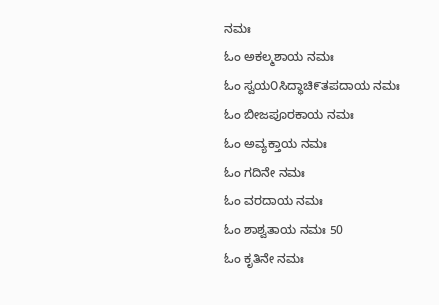ನಮಃ
ಓಂ ಅಕಲ್ಮಶಾಯ ನಮಃ
ಓಂ ಸ್ವಯ೦ಸಿದ್ಧಾಚಿ೯ತಪದಾಯ ನಮಃ
ಓಂ ಬೀಜಪೂರಕಾಯ ನಮಃ
ಓಂ ಅವ್ಯಕ್ತಾಯ ನಮಃ
ಓಂ ಗದಿನೇ ನಮಃ
ಓಂ ವರದಾಯ ನಮಃ
ಓಂ ಶಾಶ್ವತಾಯ ನಮಃ 50
ಓಂ ಕೃತಿನೇ ನಮಃ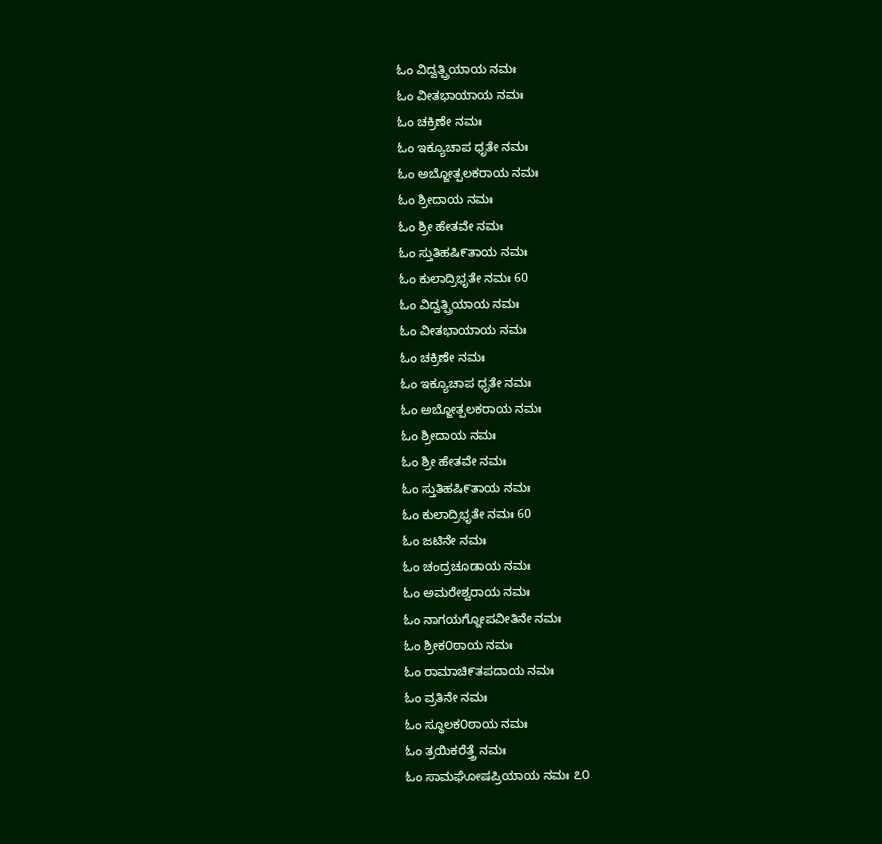ಓಂ ವಿದ್ವತ್ಪ್ರಿಯಾಯ ನಮಃ
ಓಂ ವೀತಭಾಯಾಯ ನಮಃ
ಓಂ ಚಕ್ರಿಣೇ ನಮಃ
ಓಂ ಇಕ್ಯೂಚಾಪ ಧೃತೇ ನಮಃ
ಓಂ ಅಬ್ಜೋತ್ಪಲಕರಾಯ ನಮಃ
ಓಂ ಶ್ರೀದಾಯ ನಮಃ
ಓಂ ಶ್ರೀ ಹೇತವೇ ನಮಃ
ಓಂ ಸ್ತುತಿಹಷಿ೯ತಾಯ ನಮಃ
ಓಂ ಕುಲಾದ್ರಿಭೃತೇ ನಮಃ 60
ಓಂ ವಿದ್ವತ್ಪ್ರಿಯಾಯ ನಮಃ
ಓಂ ವೀತಭಾಯಾಯ ನಮಃ
ಓಂ ಚಕ್ರಿಣೇ ನಮಃ
ಓಂ ಇಕ್ಯೂಚಾಪ ಧೃತೇ ನಮಃ
ಓಂ ಅಬ್ಜೋತ್ಪಲಕರಾಯ ನಮಃ
ಓಂ ಶ್ರೀದಾಯ ನಮಃ
ಓಂ ಶ್ರೀ ಹೇತವೇ ನಮಃ
ಓಂ ಸ್ತುತಿಹಷಿ೯ತಾಯ ನಮಃ
ಓಂ ಕುಲಾದ್ರಿಭೃತೇ ನಮಃ 60
ಓಂ ಜಟಿನೇ ನಮಃ
ಓಂ ಚಂದ್ರಚೂಡಾಯ ನಮಃ
ಓಂ ಅಮರೇಶ್ವರಾಯ ನಮಃ
ಓಂ ನಾಗಯಗ್ನೋಪವೀತಿನೇ ನಮಃ
ಓಂ ಶ್ರೀಕ೦ಠಾಯ ನಮಃ
ಓಂ ರಾಮಾಚಿ೯ತಪದಾಯ ನಮಃ
ಓಂ ವ್ರತಿನೇ ನಮಃ
ಓಂ ಸ್ಥೂಲಕ೦ಠಾಯ ನಮಃ
ಓಂ ತ್ರಯಿಕರೆತ್ತ್ರೆ ನಮಃ
ಓಂ ಸಾಮಘೋಷಪ್ರಿಯಾಯ ನಮಃ ೭೦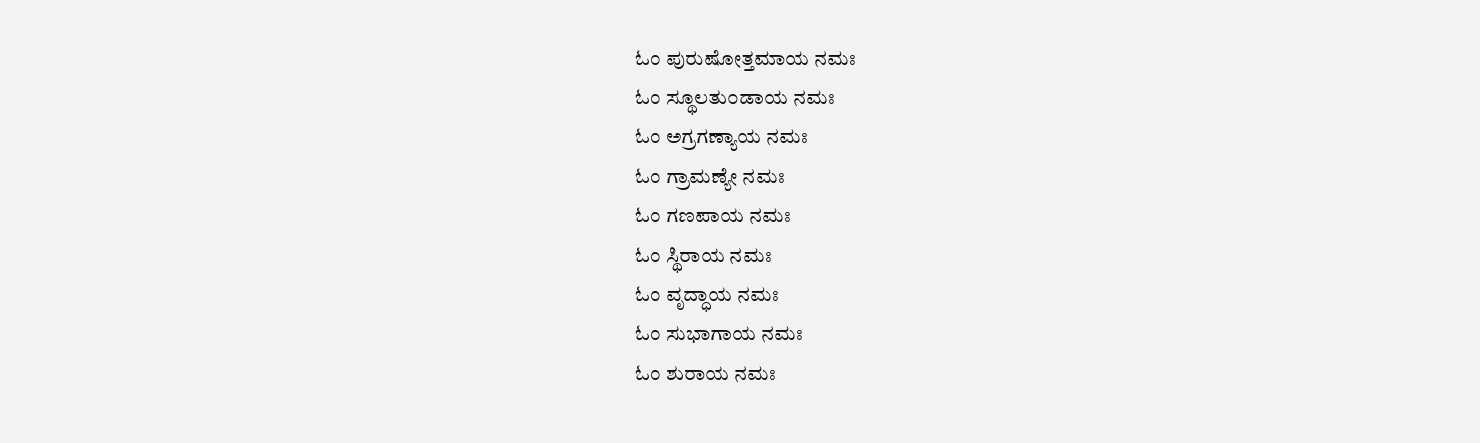ಓಂ ಪುರುಷೋತ್ತಮಾಯ ನಮಃ
ಓಂ ಸ್ಥೂಲತು೦ಡಾಯ ನಮಃ
ಓಂ ಅಗ್ರಗಣ್ಯಾಯ ನಮಃ
ಓಂ ಗ್ರಾಮಣ್ಯೇ ನಮಃ
ಓಂ ಗಣಪಾಯ ನಮಃ
ಓಂ ಸ್ಥಿರಾಯ ನಮಃ
ಓಂ ವೃದ್ಧಾಯ ನಮಃ
ಓಂ ಸುಭಾಗಾಯ ನಮಃ
ಓಂ ಶುರಾಯ ನಮಃ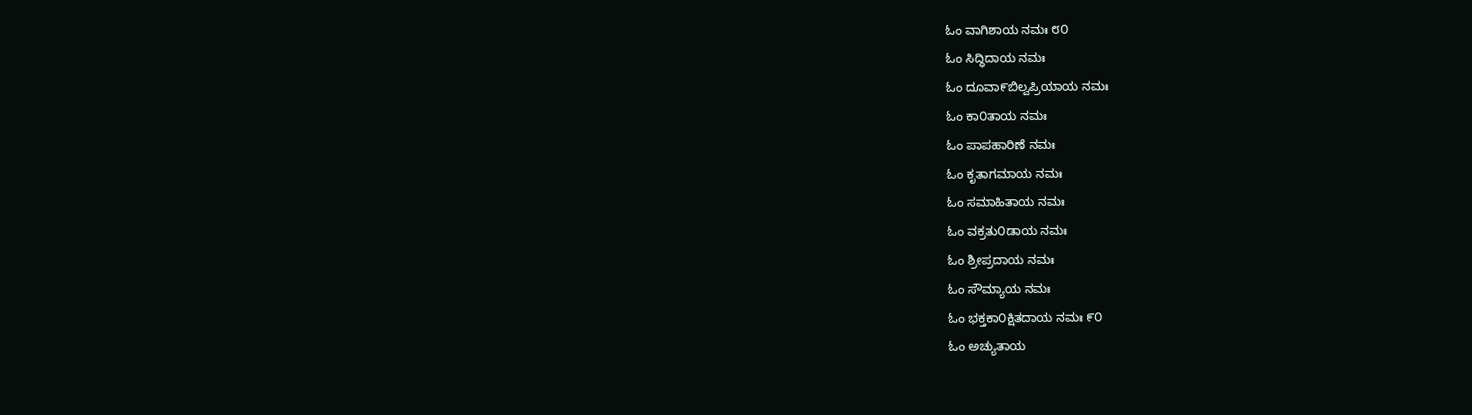ಓಂ ವಾಗಿಶಾಯ ನಮಃ ೮೦
ಓಂ ಸಿದ್ಧಿದಾಯ ನಮಃ
ಓಂ ದೂವಾ೯ಬಿಲ್ವಪ್ರಿಯಾಯ ನಮಃ
ಓಂ ಕಾ೦ತಾಯ ನಮಃ
ಓಂ ಪಾಪಹಾರಿಣೆ ನಮಃ
ಓಂ ಕೃತಾಗಮಾಯ ನಮಃ
ಓಂ ಸಮಾಹಿತಾಯ ನಮಃ
ಓಂ ವಕ್ರತು೦ಡಾಯ ನಮಃ
ಓಂ ಶ್ರೀಪ್ರದಾಯ ನಮಃ
ಓಂ ಸೌಮ್ಯಾಯ ನಮಃ
ಓಂ ಭಕ್ತಕಾ೦ಕ್ಷಿತದಾಯ ನಮಃ ೯೦
ಓಂ ಅಚ್ಯುತಾಯ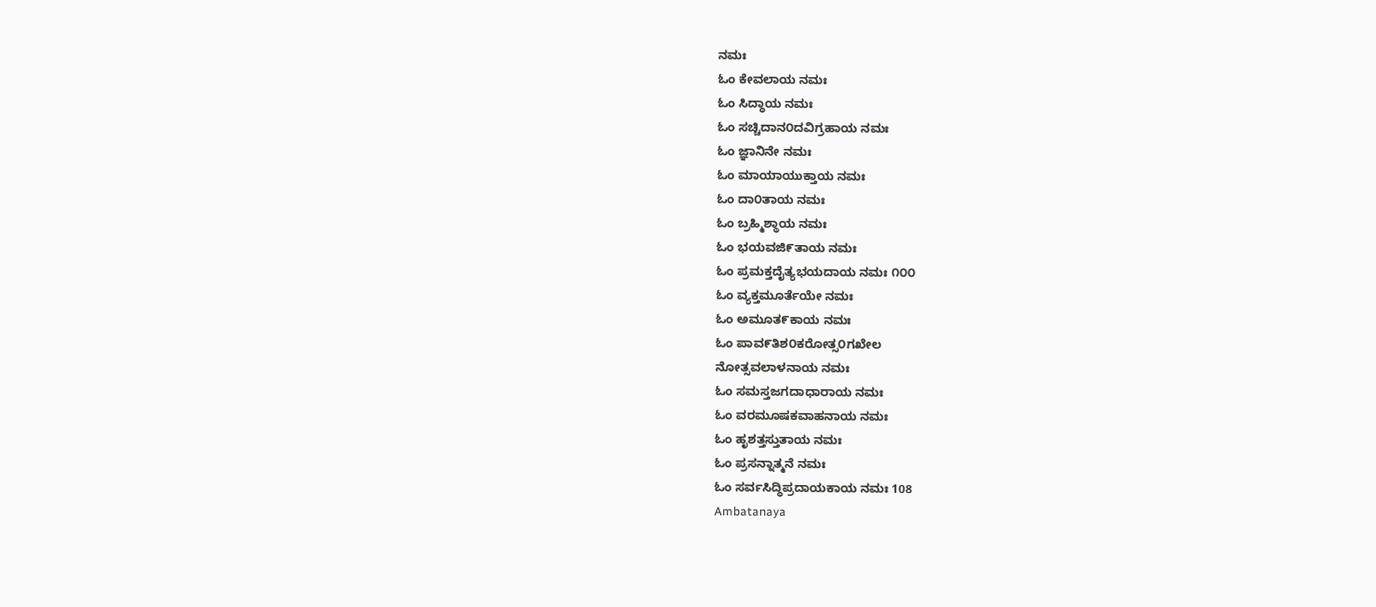ನಮಃ
ಓಂ ಕೇವಲಾಯ ನಮಃ
ಓಂ ಸಿದ್ಧಾಯ ನಮಃ
ಓಂ ಸಚ್ಚಿದಾನ೦ದವಿಗ್ರಹಾಯ ನಮಃ
ಓಂ ಜ್ಞಾನಿನೇ ನಮಃ
ಓಂ ಮಾಯಾಯುಕ್ತಾಯ ನಮಃ
ಓಂ ದಾ೦ತಾಯ ನಮಃ
ಓಂ ಬ್ರಹ್ಮಿಶ್ಥಾಯ ನಮಃ
ಓಂ ಭಯವಜಿ೯ತಾಯ ನಮಃ
ಓಂ ಪ್ರಮಕ್ತದೈತ್ಯಭಯದಾಯ ನಮಃ ೧೦೦
ಓಂ ವ್ಯಕ್ತಮೂರ್ತೆಯೇ ನಮಃ
ಓಂ ಅಮೂತ೯ಕಾಯ ನಮಃ
ಓಂ ಪಾವ೯ತಿಶ೦ಕರೋತ್ಸ೦ಗಖೇಲ
ನೋತ್ಸವಲಾಳನಾಯ ನಮಃ
ಓಂ ಸಮಸ್ತಜಗದಾಧಾರಾಯ ನಮಃ
ಓಂ ವರಮೂಷಕವಾಹನಾಯ ನಮಃ
ಓಂ ಹೃಶತ್ತಸ್ತುತಾಯ ನಮಃ
ಓಂ ಪ್ರಸನ್ನಾತ್ಮನೆ ನಮಃ
ಓಂ ಸರ್ವಸಿದ್ಧಿಪ್ರದಾಯಕಾಯ ನಮಃ 108
Ambatanaya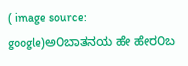( image source: google)ಅ೦ಬಾತನಯ ಹೇ ಹೇರ೦ಬ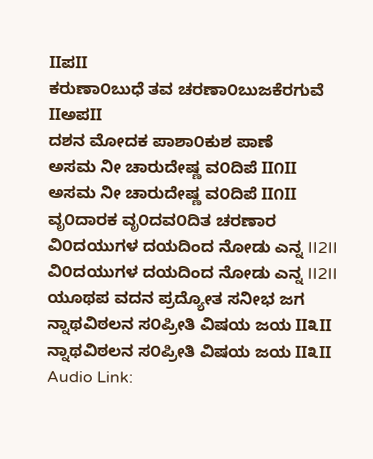IIಪII
ಕರುಣಾ೦ಬುಧೆ ತವ ಚರಣಾ೦ಬುಜಕೆರಗುವೆ IIಅಪII
ದಶನ ಮೋದಕ ಪಾಶಾ೦ಕುಶ ಪಾಣೆ
ಅಸಮ ನೀ ಚಾರುದೇಷ್ಣ ವ೦ದಿಪೆ II೧II
ಅಸಮ ನೀ ಚಾರುದೇಷ್ಣ ವ೦ದಿಪೆ II೧II
ವೃ೦ದಾರಕ ವೃ೦ದವ೦ದಿತ ಚರಣಾರ
ವಿ೦ದಯುಗಳ ದಯದಿಂದ ನೋಡು ಎನ್ನ II2II
ವಿ೦ದಯುಗಳ ದಯದಿಂದ ನೋಡು ಎನ್ನ II2II
ಯೂಥಪ ವದನ ಪ್ರದ್ಯೋತ ಸನೀಭ ಜಗ
ನ್ನಾಥವಿಠಲನ ಸ೦ಪ್ರೀತಿ ವಿಷಯ ಜಯ II೩II
ನ್ನಾಥವಿಠಲನ ಸ೦ಪ್ರೀತಿ ವಿಷಯ ಜಯ II೩II
Audio Link: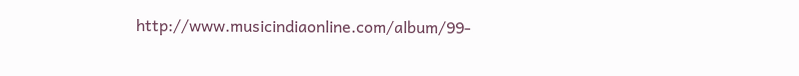http://www.musicindiaonline.com/album/99-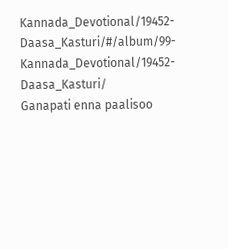Kannada_Devotional/19452-Daasa_Kasturi/#/album/99-Kannada_Devotional/19452-Daasa_Kasturi/
Ganapati enna paalisoo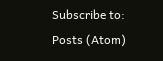Subscribe to:
Posts (Atom)